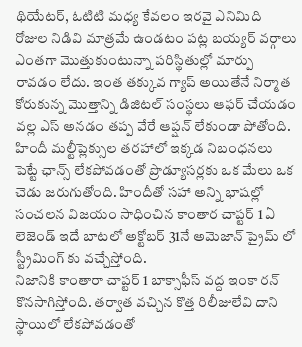థియేటర్, ఓటిటి మధ్య కేవలం ఇరవై ఎనిమిది రోజుల నిడివి మాత్రమే ఉండటం పట్ల బయ్యర్ వర్గాలు ఎంతగా మొత్తుకుంటున్నా పరిస్థితుల్లో మార్పు రావడం లేదు. ఇంత తక్కువ గ్యాప్ అయితేనే నిర్మాత కోరుకున్న మొత్తాన్ని డిజిటల్ సంస్థలు ఆఫర్ చేయడం వల్ల ఎస్ అనడం తప్ప వేరే ఆప్షన్ లేకుండా పోతోంది. హిందీ మల్టీప్లెక్సుల తరహాలో ఇక్కడ నిబంధనలు పెట్టే ఛాన్స్ లేకపోవడంతో ప్రొడ్యూసర్లకు ఒక మేలు ఒక చెడు జరుగుతోంది. హిందీతో సహా అన్ని భాషల్లో సంచలన విజయం సాధించిన కాంతార చాప్టర్ 1 ఏ లెజెండ్ ఇదే బాటలో అక్టోబర్ 31నే అమెజాన్ ప్రైమ్ లో స్ట్రీమింగ్ కు వచ్చేస్తోంది.
నిజానికి కాంతారా చాప్టర్ 1 బాక్సాఫీస్ వద్ద ఇంకా రన్ కొనసాగిస్తోంది. తర్వాత వచ్చిన కొత్త రిలీజులేవి దాని స్థాయిలో లేకపోవడంతో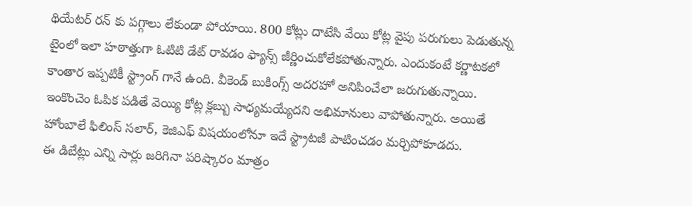థియేటర్ రన్ కు పగ్గాలు లేకుండా పోయాయి. 800 కోట్లు దాటేసి వేయి కోట్ల వైపు పరుగులు పెడుతున్న టైంలో ఇలా హఠాత్తుగా ఓటిటి డేట్ రావడం ఫ్యాన్స్ జీర్ణించుకోలేకపోతున్నారు. ఎందుకంటే కర్ణాటకలో కాంతార ఇప్పటికీ స్ట్రాంగ్ గానే ఉంది. వీకెండ్ బుకింగ్స్ అదరహో అనిపించేలా జరుగుతున్నాయి. ఇంకొంచెం ఓపిక పడితే వెయ్యి కోట్ల క్లబ్బు సాధ్యమయ్యేదని అభిమానులు వాపోతున్నారు. అయితే హోంబాలే ఫిలింస్ సలార్, కెజిఎఫ్ విషయంలోనూ ఇదే స్ట్రాటజీ పాటించడం మర్చిపోకూడదు.
ఈ డిబేట్లు ఎన్ని సార్లు జరిగినా పరిష్కారం మాత్రం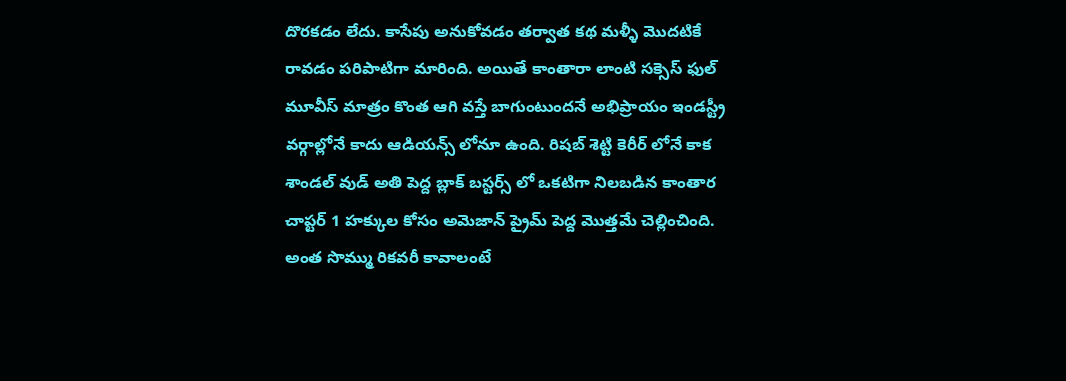దొరకడం లేదు. కాసేపు అనుకోవడం తర్వాత కథ మళ్ళీ మొదటికే రావడం పరిపాటిగా మారింది. అయితే కాంతారా లాంటి సక్సెస్ ఫుల్ మూవీస్ మాత్రం కొంత ఆగి వస్తే బాగుంటుందనే అభిప్రాయం ఇండస్ట్రీ వర్గాల్లోనే కాదు ఆడియన్స్ లోనూ ఉంది. రిషబ్ శెట్టి కెరీర్ లోనే కాక శాండల్ వుడ్ అతి పెద్ద బ్లాక్ బస్టర్స్ లో ఒకటిగా నిలబడిన కాంతార చాప్టర్ 1 హక్కుల కోసం అమెజాన్ ప్రైమ్ పెద్ద మొత్తమే చెల్లించింది. అంత సొమ్ము రికవరీ కావాలంటే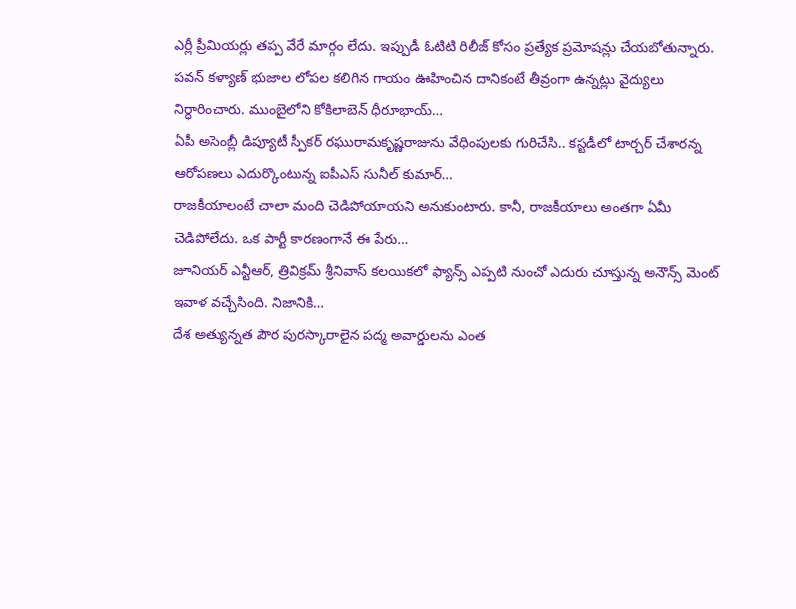ఎర్లీ ప్రీమియర్లు తప్ప వేరే మార్గం లేదు. ఇప్పుడీ ఓటిటి రిలీజ్ కోసం ప్రత్యేక ప్రమోషన్లు చేయబోతున్నారు.
పవన్ కళ్యాణ్ భుజాల లోపల కలిగిన గాయం ఊహించిన దానికంటే తీవ్రంగా ఉన్నట్లు వైద్యులు నిర్ధారించారు. ముంబైలోని కోకిలాబెన్ ధీరూభాయ్…
ఏపీ అసెంబ్లీ డిప్యూటీ స్పీకర్ రఘురామకృష్ణరాజును వేధింపులకు గురిచేసి.. కస్టడీలో టార్చర్ చేశారన్న ఆరోపణలు ఎదుర్కొంటున్న ఐపీఎస్ సునీల్ కుమార్…
రాజకీయాలంటే చాలా మంది చెడిపోయాయని అనుకుంటారు. కానీ, రాజకీయాలు అంతగా ఏమీ చెడిపోలేదు. ఒక పార్టీ కారణంగానే ఈ పేరు…
జూనియర్ ఎన్టీఆర్, త్రివిక్రమ్ శ్రీనివాస్ కలయికలో ఫ్యాన్స్ ఎప్పటి నుంచో ఎదురు చూస్తున్న అనౌన్స్ మెంట్ ఇవాళ వచ్చేసింది. నిజానికి…
దేశ అత్యున్నత పౌర పురస్కారాలైన పద్మ అవార్డులను ఎంత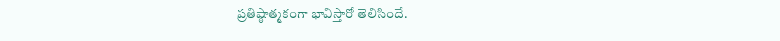ప్రతిష్ఠాత్మకంగా భావిస్తారో తెలిసిందే.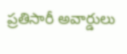ప్రతిసారీ అవార్డులు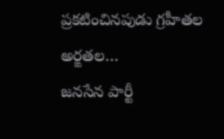ప్రకటించినపుడు గ్రహీతల అర్ఙతల…
జనసేన పార్టీ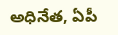అధినేత, ఏపీ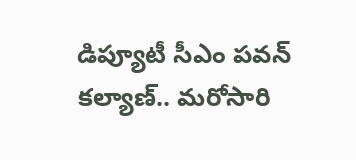డిప్యూటీ సీఎం పవన్ కల్యాణ్.. మరోసారి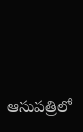ఆసుపత్రిలో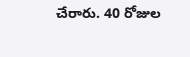చేరారు. 40 రోజుల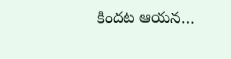కిందట ఆయన…